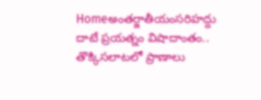Homeఅంతర్జాతీయంసరిహద్దు దాటే ప్రయత్నం విషాదాంతం.. తొక్కిసలాటలో ప్రాణాలు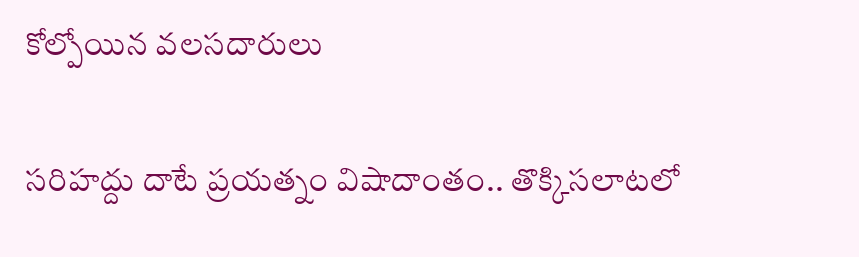కోల్పోయిన వలసదారులు

సరిహద్దు దాటే ప్రయత్నం విషాదాంతం.. తొక్కిసలాటలో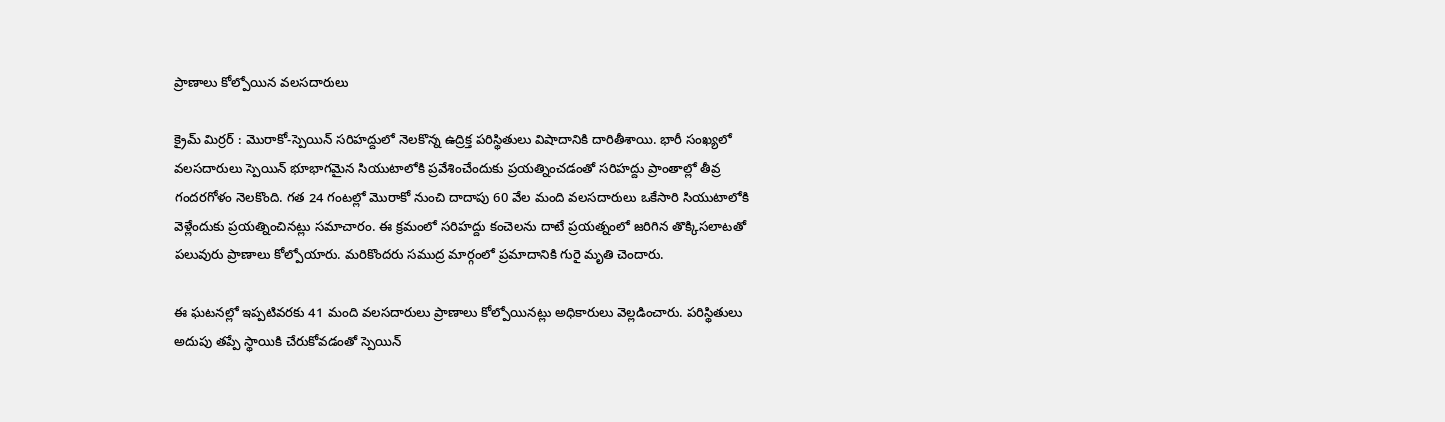ప్రాణాలు కోల్పోయిన వలసదారులు

క్రైమ్ మిర్రర్ : మొరాకో-స్పెయిన్ సరిహద్దులో నెలకొన్న ఉద్రిక్త పరిస్థితులు విషాదానికి దారితీశాయి. భారీ సంఖ్యలో వలసదారులు స్పెయిన్ భూభాగమైన సియుటాలోకి ప్రవేశించేందుకు ప్రయత్నించడంతో సరిహద్దు ప్రాంతాల్లో తీవ్ర గందరగోళం నెలకొంది. గత 24 గంటల్లో మొరాకో నుంచి దాదాపు 60 వేల మంది వలసదారులు ఒకేసారి సియుటాలోకి వెళ్లేందుకు ప్రయత్నించినట్లు సమాచారం. ఈ క్రమంలో సరిహద్దు కంచెలను దాటే ప్రయత్నంలో జరిగిన తొక్కిసలాటతో పలువురు ప్రాణాలు కోల్పోయారు. మరికొందరు సముద్ర మార్గంలో ప్రమాదానికి గురై మృతి చెందారు.

ఈ ఘటనల్లో ఇప్పటివరకు 41 మంది వలసదారులు ప్రాణాలు కోల్పోయినట్లు అధికారులు వెల్లడించారు. పరిస్థితులు అదుపు తప్పే స్థాయికి చేరుకోవడంతో స్పెయిన్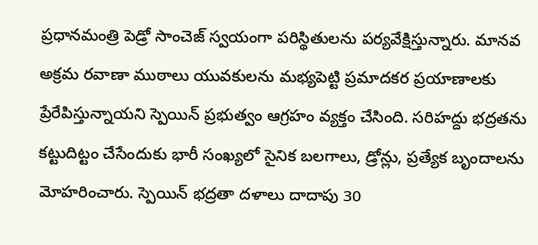ప్రధానమంత్రి పెడ్రో సాంచెజ్ స్వయంగా పరిస్థితులను పర్యవేక్షిస్తున్నారు. మానవ అక్రమ రవాణా ముఠాలు యువకులను మభ్యపెట్టి ప్రమాదకర ప్రయాణాలకు ప్రేరేపిస్తున్నాయని స్పెయిన్ ప్రభుత్వం ఆగ్రహం వ్యక్తం చేసింది. సరిహద్దు భద్రతను కట్టుదిట్టం చేసేందుకు భారీ సంఖ్యలో సైనిక బలగాలు, డ్రోన్లు, ప్రత్యేక బృందాలను మోహరించారు. స్పెయిన్ భద్రతా దళాలు దాదాపు 30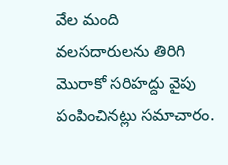వేల మంది వలసదారులను తిరిగి మొరాకో సరిహద్దు వైపు పంపించినట్లు సమాచారం.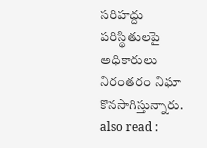సరిహద్దు పరిస్థితులపై అధికారులు నిరంతరం నిఘా కొనసాగిస్తున్నారు.
also read :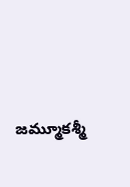జమ్మూకశ్మీ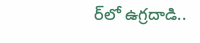ర్‌లో ఉగ్రదాడి..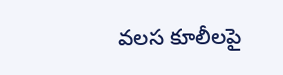వలస కూలీలపై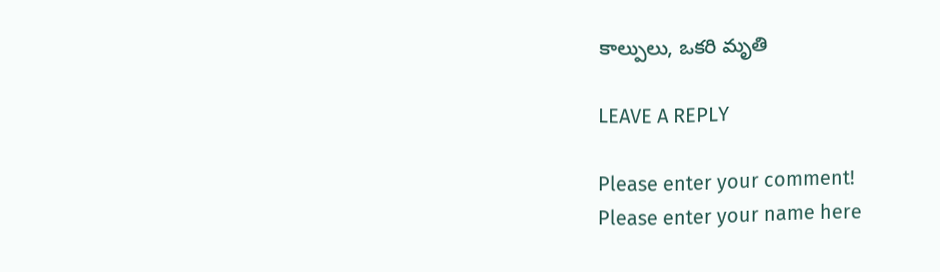కాల్పులు, ఒకరి మృతి

LEAVE A REPLY

Please enter your comment!
Please enter your name here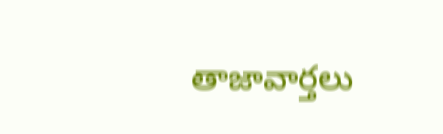తాజావార్తలు